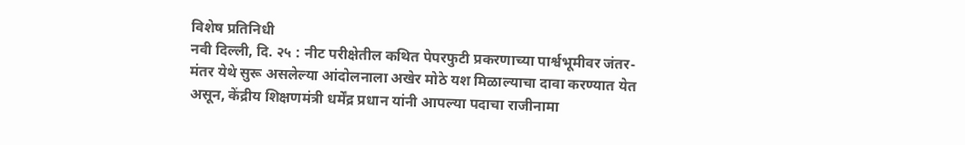विशेष प्रतिनिधी
नवी दिल्ली, दि. २५ : नीट परीक्षेतील कथित पेपरफुटी प्रकरणाच्या पार्श्वभूमीवर जंतर-मंतर येथे सुरू असलेल्या आंदोलनाला अखेर मोठे यश मिळाल्याचा दावा करण्यात येत असून, केंद्रीय शिक्षणमंत्री धर्मेंद्र प्रधान यांनी आपल्या पदाचा राजीनामा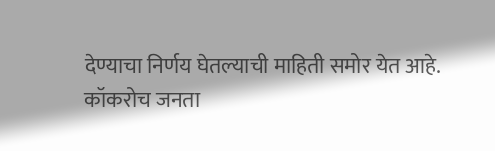देण्याचा निर्णय घेतल्याची माहिती समोर येत आहे.
कॉकरोच जनता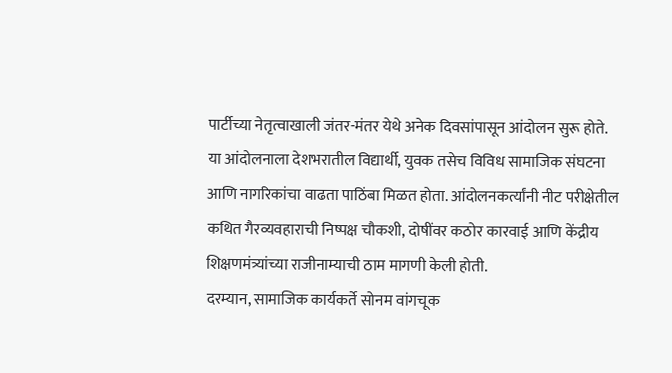पार्टीच्या नेतृत्वाखाली जंतर-मंतर येथे अनेक दिवसांपासून आंदोलन सुरू होते. या आंदोलनाला देशभरातील विद्यार्थी, युवक तसेच विविध सामाजिक संघटना आणि नागरिकांचा वाढता पाठिंबा मिळत होता. आंदोलनकर्त्यांनी नीट परीक्षेतील कथित गैरव्यवहाराची निष्पक्ष चौकशी, दोषींवर कठोर कारवाई आणि केंद्रीय शिक्षणमंत्र्यांच्या राजीनाम्याची ठाम मागणी केली होती.
दरम्यान, सामाजिक कार्यकर्ते सोनम वांगचूक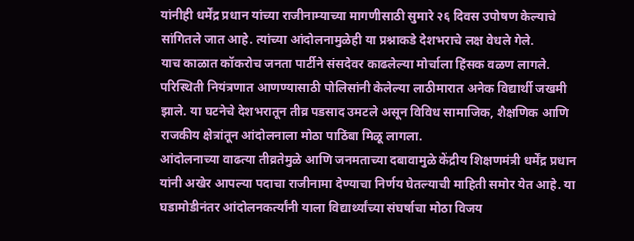यांनीही धर्मेंद्र प्रधान यांच्या राजीनाम्याच्या मागणीसाठी सुमारे २६ दिवस उपोषण केल्याचे सांगितले जात आहे. त्यांच्या आंदोलनामुळेही या प्रश्नाकडे देशभराचे लक्ष वेधले गेले.
याच काळात कॉकरोच जनता पार्टीने संसदेवर काढलेल्या मोर्चाला हिंसक वळण लागले. परिस्थिती नियंत्रणात आणण्यासाठी पोलिसांनी केलेल्या लाठीमारात अनेक विद्यार्थी जखमी झाले. या घटनेचे देशभरातून तीव्र पडसाद उमटले असून विविध सामाजिक, शैक्षणिक आणि राजकीय क्षेत्रांतून आंदोलनाला मोठा पाठिंबा मिळू लागला.
आंदोलनाच्या वाढत्या तीव्रतेमुळे आणि जनमताच्या दबावामुळे केंद्रीय शिक्षणमंत्री धर्मेंद्र प्रधान यांनी अखेर आपल्या पदाचा राजीनामा देण्याचा निर्णय घेतल्याची माहिती समोर येत आहे. या घडामोडीनंतर आंदोलनकर्त्यांनी याला विद्यार्थ्यांच्या संघर्षाचा मोठा विजय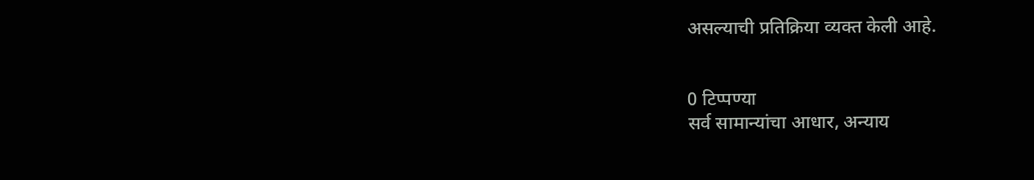असल्याची प्रतिक्रिया व्यक्त केली आहे.


0 टिप्पण्या
सर्व सामान्यांचा आधार, अन्याय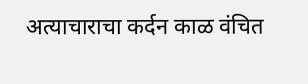अत्याचाराचा कर्दन काळ वंचित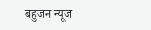बहुजन न्यूज